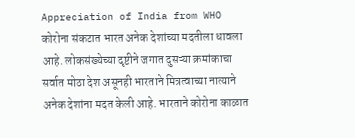Appreciation of India from WHO
कोरोना संकटात भारत अनेक देशांच्या मदतीला धावला आहे. लोकसंख्येच्या दृष्टीने जगात दुसऱ्या क्रमांकाचा सर्वात मोठा देश असूनही भारताने मित्रत्वाच्या नात्याने अनेक देशांना मदत केली आहे. भारताने कोरोना काळात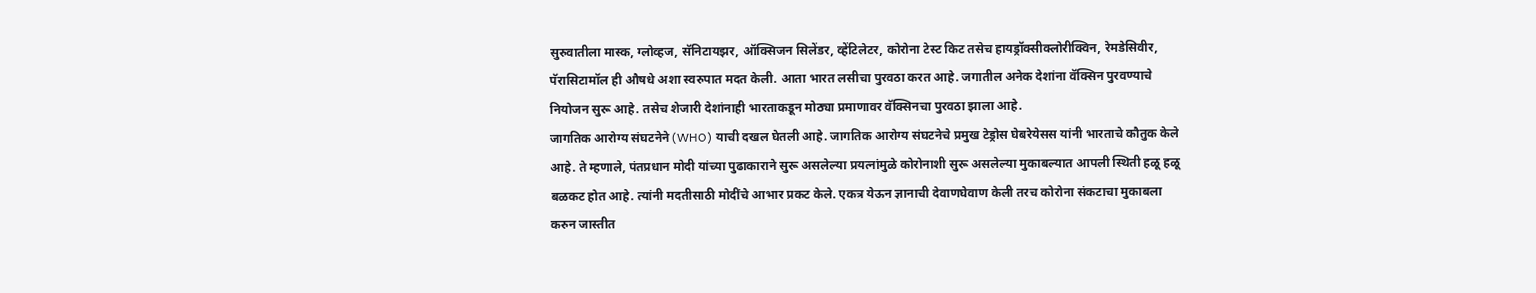सुरुवातीला मास्क, ग्लोव्हज, सॅनिटायझर, ऑक्सिजन सिलेंडर, व्हेंटिलेटर, कोरोना टेस्ट किट तसेच हायड्रॉक्सीक्लोरीक्विन, रेमडेसिवीर, पॅरासिटामॉल ही औषधे अशा स्वरुपात मदत केली. आता भारत लसीचा पुरवठा करत आहे. जगातील अनेक देशांना वॅक्सिन पुरवण्याचे नियोजन सुरू आहे. तसेच शेजारी देशांनाही भारताकडून मोठ्या प्रमाणावर वॅक्सिनचा पुरवठा झाला आहे.
जागतिक आरोग्य संघटनेने (WHO) याची दखल घेतली आहे. जागतिक आरोग्य संघटनेचे प्रमुख टेड्रोस घेबरेयेसस यांनी भारताचे कौतुक केले आहे. ते म्हणाले, पंतप्रधान मोदी यांच्या पुढाकाराने सुरू असलेल्या प्रयत्नांमुळे कोरोनाशी सुरू असलेल्या मुकाबल्यात आपली स्थिती हळू हळू बळकट होत आहे. त्यांनी मदतीसाठी मोदींचे आभार प्रकट केले. एकत्र येऊन ज्ञानाची देवाणघेवाण केली तरच कोरोना संकटाचा मुकाबला करुन जास्तीत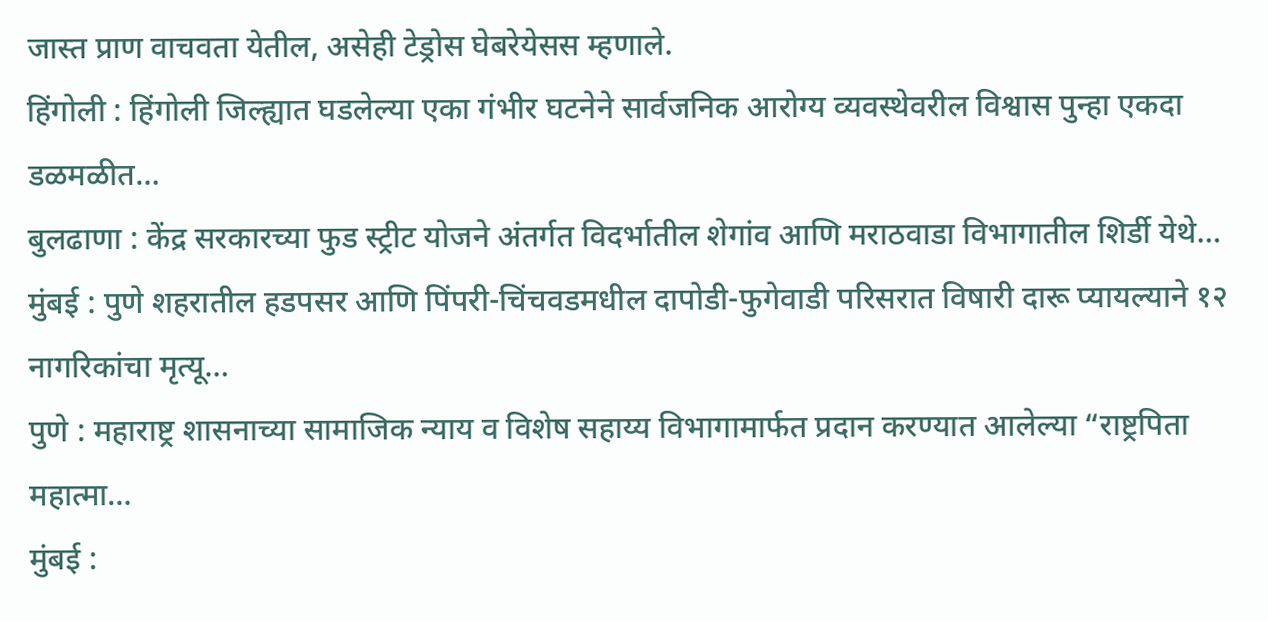जास्त प्राण वाचवता येतील, असेही टेड्रोस घेबरेयेसस म्हणाले.
हिंगोली : हिंगोली जिल्ह्यात घडलेल्या एका गंभीर घटनेने सार्वजनिक आरोग्य व्यवस्थेवरील विश्वास पुन्हा एकदा डळमळीत…
बुलढाणा : केंद्र सरकारच्या फुड स्ट्रीट योजने अंतर्गत विदर्भातील शेगांव आणि मराठवाडा विभागातील शिर्डी येथे…
मुंबई : पुणे शहरातील हडपसर आणि पिंपरी-चिंचवडमधील दापोडी-फुगेवाडी परिसरात विषारी दारू प्यायल्याने १२ नागरिकांचा मृत्यू…
पुणे : महाराष्ट्र शासनाच्या सामाजिक न्याय व विशेष सहाय्य विभागामार्फत प्रदान करण्यात आलेल्या “राष्ट्रपिता महात्मा…
मुंबई :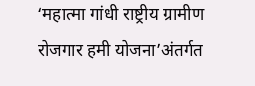‘महात्मा गांधी राष्ट्रीय ग्रामीण रोजगार हमी योजना’अंतर्गत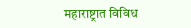महाराष्ट्रात विविध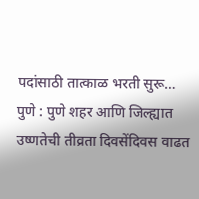पदांसाठी तात्काळ भरती सुरू…
पुणे : पुणे शहर आणि जिल्ह्यात उष्णतेची तीव्रता दिवसेंदिवस वाढत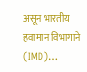असून भारतीय हवामान विभागाने (IMD)…